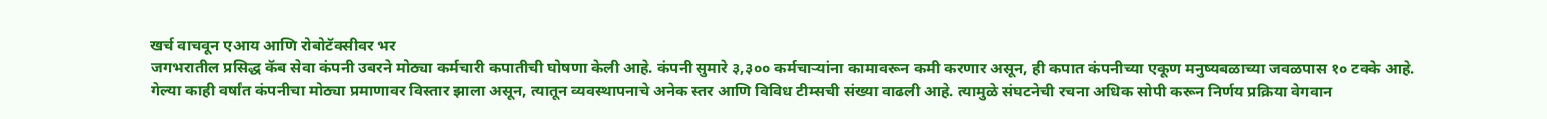खर्च वाचवून एआय आणि रोबोटॅक्सीवर भर
जगभरातील प्रसिद्ध कॅब सेवा कंपनी उबरने मोठ्या कर्मचारी कपातीची घोषणा केली आहे. कंपनी सुमारे ३,३०० कर्मचाऱ्यांना कामावरून कमी करणार असून, ही कपात कंपनीच्या एकूण मनुष्यबळाच्या जवळपास १० टक्के आहे.
गेल्या काही वर्षांत कंपनीचा मोठ्या प्रमाणावर विस्तार झाला असून, त्यातून व्यवस्थापनाचे अनेक स्तर आणि विविध टीम्सची संख्या वाढली आहे. त्यामुळे संघटनेची रचना अधिक सोपी करून निर्णय प्रक्रिया वेगवान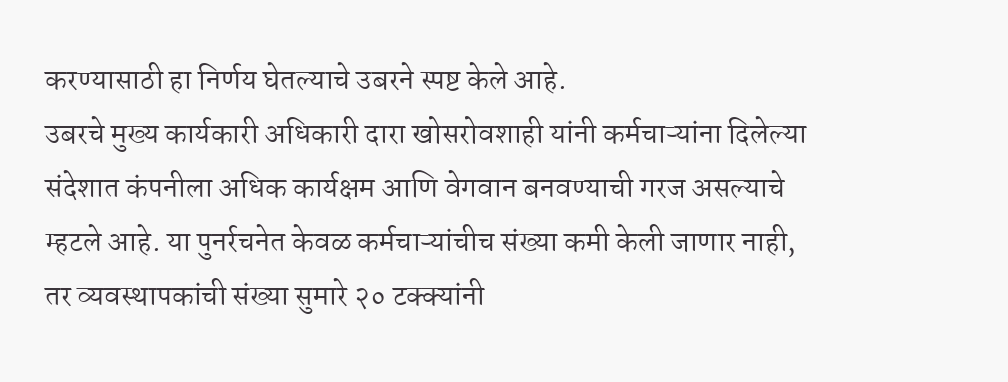करण्यासाठी हा निर्णय घेतल्याचे उबरने स्पष्ट केले आहे.
उबरचे मुख्य कार्यकारी अधिकारी दारा खोसरोवशाही यांनी कर्मचाऱ्यांना दिलेल्या संदेशात कंपनीला अधिक कार्यक्षम आणि वेगवान बनवण्याची गरज असल्याचे म्हटले आहे. या पुनर्रचनेत केवळ कर्मचाऱ्यांचीच संख्या कमी केली जाणार नाही, तर व्यवस्थापकांची संख्या सुमारे २० टक्क्यांनी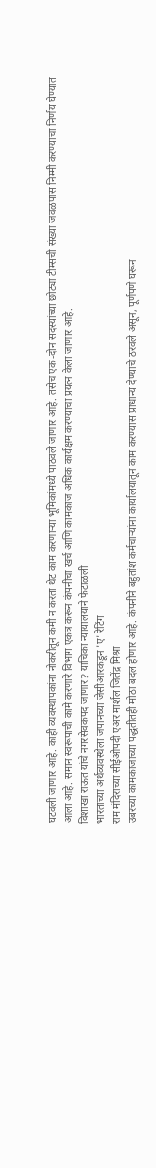घटवली जाणार आहे. काही व्यवस्थापकांना नोकरीतून कमी न करता थेट काम करणाऱ्या भूमिकांमध्ये पाठवले जाणार आहे. तसेच एक-दोन सदस्यांच्या छोट्या टीम्सची संख्या जवळपास निम्मी करण्याचा निर्णय घेण्यात आला आहे. समान स्वरूपाची कामे करणारे विभाग एकत्र करून कंपनीचा खर्च आणि कामकाज अधिक कार्यक्षम करण्याचा प्रयत्न केला जाणार आहे.
विशाखा राऊत यांचे नगरसेवकपद जाणार? याचिका न्यायालयाने फेटाळली
भारताच्या अर्थव्यवस्थेला जपानच्या जेसीआरकडून 'ए' रेटिंग
राम मंदिराच्या सीईओपदी एअर मार्शल जितेंद्र मिश्रा
उबरच्या कामकाजाच्या पद्धतीतही मोठा बदल होणार आहे. कंपनीने बहुतांश कर्मचाऱ्यांना कार्यालयातून काम करण्यास प्राधान्य देण्याचे ठरवले असून, पूर्णपणे घरून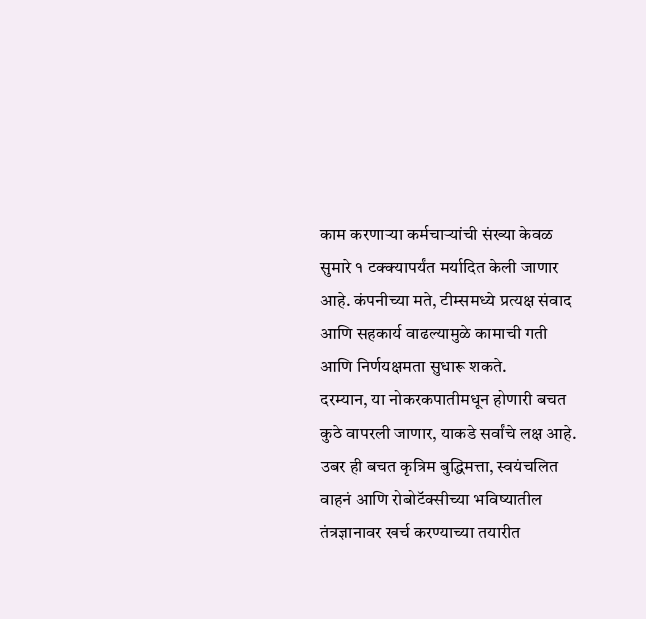काम करणाऱ्या कर्मचाऱ्यांची संख्या केवळ सुमारे १ टक्क्यापर्यंत मर्यादित केली जाणार आहे. कंपनीच्या मते, टीम्समध्ये प्रत्यक्ष संवाद आणि सहकार्य वाढल्यामुळे कामाची गती आणि निर्णयक्षमता सुधारू शकते.
दरम्यान, या नोकरकपातीमधून होणारी बचत कुठे वापरली जाणार, याकडे सर्वांचे लक्ष आहे. उबर ही बचत कृत्रिम बुद्धिमत्ता, स्वयंचलित वाहनं आणि रोबोटॅक्सीच्या भविष्यातील तंत्रज्ञानावर खर्च करण्याच्या तयारीत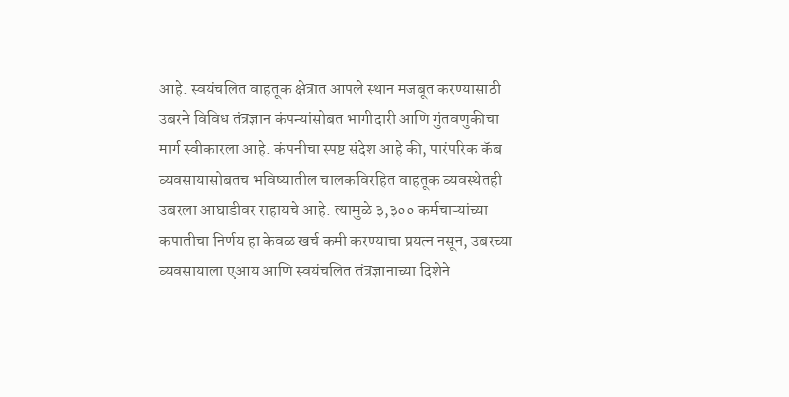आहे. स्वयंचलित वाहतूक क्षेत्रात आपले स्थान मजबूत करण्यासाठी उबरने विविध तंत्रज्ञान कंपन्यांसोबत भागीदारी आणि गुंतवणुकीचा मार्ग स्वीकारला आहे. कंपनीचा स्पष्ट संदेश आहे की, पारंपरिक कॅब व्यवसायासोबतच भविष्यातील चालकविरहित वाहतूक व्यवस्थेतही उबरला आघाडीवर राहायचे आहे. त्यामुळे ३,३०० कर्मचाऱ्यांच्या कपातीचा निर्णय हा केवळ खर्च कमी करण्याचा प्रयत्न नसून, उबरच्या व्यवसायाला एआय आणि स्वयंचलित तंत्रज्ञानाच्या दिशेने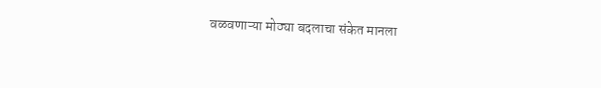वळवणाऱ्या मोठ्या बदलाचा संकेत मानला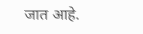जात आहे.